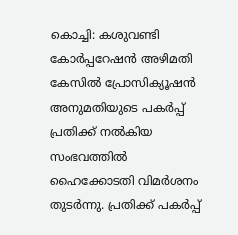കൊച്ചി: കശുവണ്ടി കോർപ്പറേഷൻ അഴിമതി കേസിൽ പ്രോസിക്യൂഷൻ അനുമതിയുടെ പകർപ്പ് പ്രതിക്ക് നൽകിയ സംഭവത്തിൽ ഹൈക്കോടതി വിമർശനം തുടർന്നു. പ്രതിക്ക് പകർപ്പ്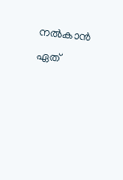നൽകാൻ ഏത്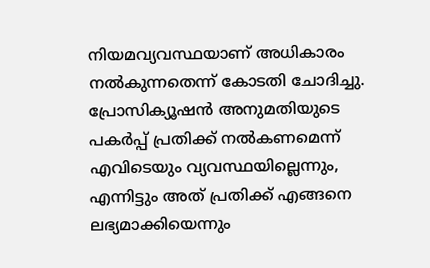നിയമവ്യവസ്ഥയാണ് അധികാരം നൽകുന്നതെന്ന് കോടതി ചോദിച്ചു.
പ്രോസിക്യൂഷൻ അനുമതിയുടെ പകർപ്പ് പ്രതിക്ക് നൽകണമെന്ന് എവിടെയും വ്യവസ്ഥയില്ലെന്നും, എന്നിട്ടും അത് പ്രതിക്ക് എങ്ങനെ ലഭ്യമാക്കിയെന്നും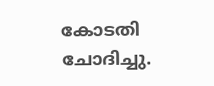കോടതി ചോദിച്ചു.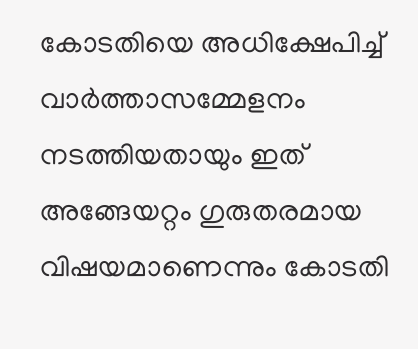കോടതിയെ അധിക്ഷേപിച്ച് വാർത്താസമ്മേളനം നടത്തിയതായും ഇത് അങ്ങേയറ്റം ഗുരുതരമായ വിഷയമാണെന്നും കോടതി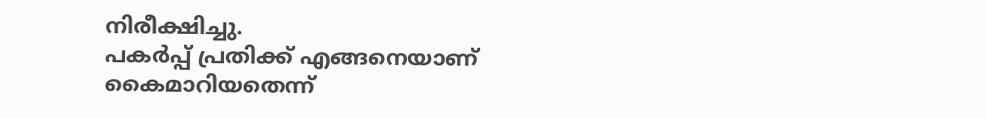നിരീക്ഷിച്ചു.
പകർപ്പ് പ്രതിക്ക് എങ്ങനെയാണ് കൈമാറിയതെന്ന്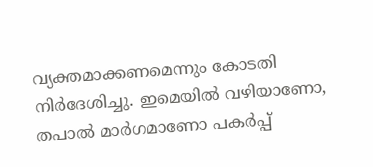വ്യക്തമാക്കണമെന്നും കോടതി നിർദേശിച്ചു. ഇമെയിൽ വഴിയാണോ, തപാൽ മാർഗമാണോ പകർപ്പ്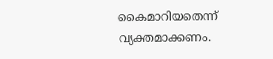കൈമാറിയതെന്ന് വ്യക്തമാക്കണം.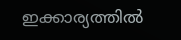ഇക്കാര്യത്തിൽ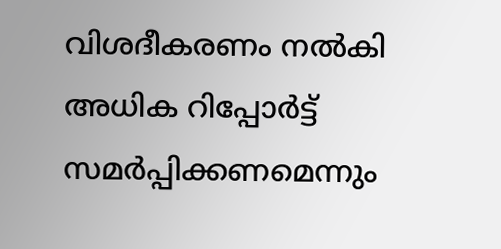വിശദീകരണം നൽകി അധിക റിപ്പോർട്ട് സമർപ്പിക്കണമെന്നും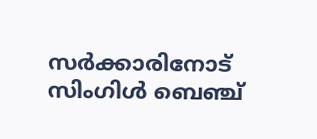സർക്കാരിനോട് സിംഗിൾ ബെഞ്ച്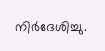നിർദേശിച്ചു.